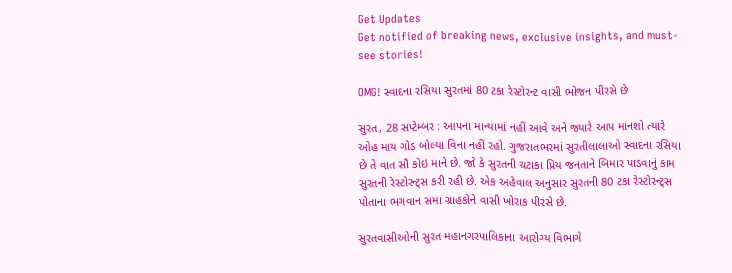Get Updates
Get notified of breaking news, exclusive insights, and must-see stories!

OMG! સ્વાદના રસિયા સુરતમાં 80 ટકા રેસ્ટોરન્ટ વાસી ભોજન પીરસે છે

સુરત, 28 સપ્ટેમ્બર : આપના માન્યામાં નહીં આવે અને જ્યારે આપ માનશો ત્યારે ઓહ માય ગોડ બોલ્યા વિના નહીં રહો. ગુજરાતભરમાં સુરતીલાલાઓ સ્વાદના રસિયા છે તે વાત સૌ કોઇ માને છે. જો કે સુરતની ચટાકા પ્રિય જનતાને બિમાર પાડવાનું કામ સુરતની રેસ્ટોરન્ટ્સ કરી રહી છે. એક અહેવાલ અનુસાર સુરતની 80 ટકા રેસ્ટોરન્ટ્સ પોતાના ભગવાન સમા ગ્રાહકોને વાસી ખોરાક પીરસે છે.

સુરતવાસીઓની સુરત મહાનગરપાલિકાના આરોગ્ય વિભાગે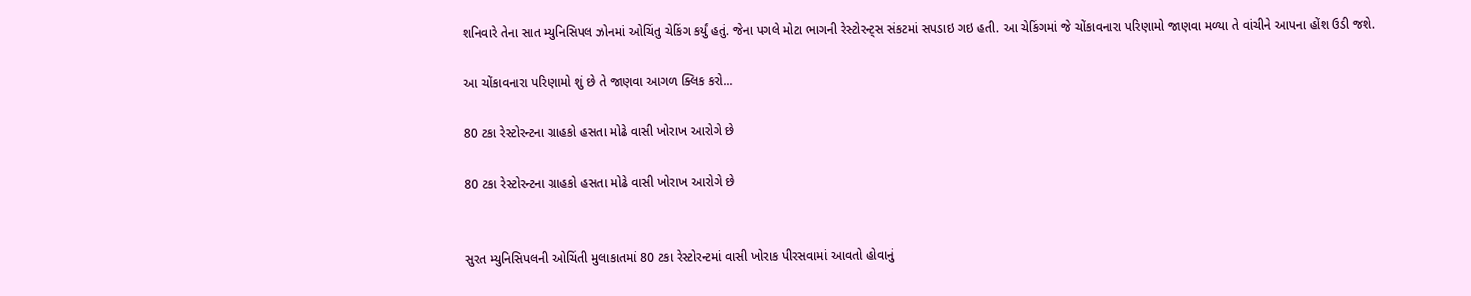શનિવારે તેના સાત મ્યુનિસિપલ ઝોનમાં ઓચિંતુ ચેકિંગ કર્યું હતું. જેના પગલે મોટા ભાગની રેસ્ટોરન્ટ્સ સંકટમાં સપડાઇ ગઇ હતી. આ ચેકિંગમાં જે ચોંકાવનારા પરિણામો જાણવા મળ્યા તે વાંચીને આપના હોંશ ઉડી જશે.

આ ચોંકાવનારા પરિણામો શું છે તે જાણવા આગળ ક્લિક કરો...

80 ટકા રેસ્ટોરન્ટના ગ્રાહકો હસતા મોઢે વાસી ખોરાખ આરોગે છે

80 ટકા રેસ્ટોરન્ટના ગ્રાહકો હસતા મોઢે વાસી ખોરાખ આરોગે છે


સુરત મ્યુનિસિપલની ઓચિંતી મુલાકાતમાં 80 ટકા રેસ્ટોરન્ટમાં વાસી ખોરાક પીરસવામાં આવતો હોવાનું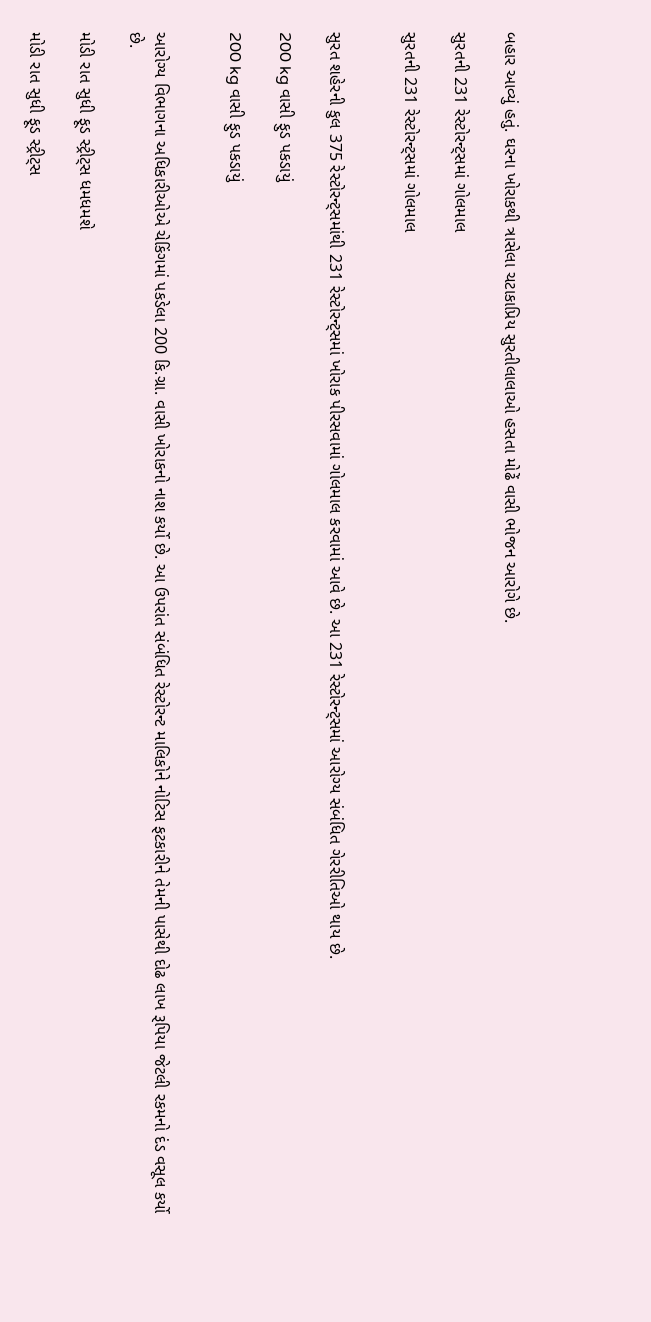બહાર આવ્યું હતું. ઘરના ખોરાકથી ત્રાસેલા ચટાકાપ્રિય સુરતીલાલાઓ હસતા મોઢેં વાસી ભોજન આરોગે છે.

સુરતની 231 રેસ્ટોરન્ટ્સમાં ગોલમાલ

સુરતની 231 રેસ્ટોરન્ટ્સમાં ગોલમાલ


સુરત શહેરની કુલ 375 રેસ્ટોરન્ટ્સમાંથી 231 રેસ્ટોરન્ટ્સમાં ખોરાક પીરસવામાં ગોલમાલ કરવામાં આવે છે. આ 231 રેસ્ટોરન્ટ્સમાં આરોગ્ય સંબંધિત ગેરરીતિઓ થાય છે.

200 kg વાસી ફુડ પકડાયું

200 kg વાસી ફુડ પકડાયું


આરોગ્ય વિભાગના અધિકારીઓએ ચેકિંગમાં પકડેલા 200 કિ.ગ્રા. વાસી ખોરાકનો નાશ કર્યો છે. આ ઉપરાંત સંબંધિત રેસ્ટોરન્ટ માલિકોને નોટિસ ફટકારીને તેમની પાસેથી દોઢ લાખ રૂપિયા જેટલી રકમનો દંડ વસૂલ કર્યો છે.

મોડી રાત સુધી ફૂડ સ્ટ્રીટ્સ ધમધમશે

મોડી રાત સુધી ફૂડ સ્ટ્રીટ્સ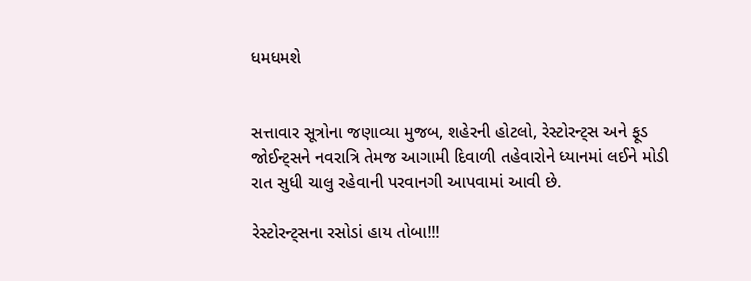ધમધમશે


સત્તાવાર સૂત્રોના જણાવ્યા મુજબ, શહેરની હોટલો, રેસ્ટોરન્ટ્સ અને ફૂડ જોઈન્ટ્સને નવરાત્રિ તેમજ આગામી દિવાળી તહેવારોને ધ્યાનમાં લઈને મોડી રાત સુધી ચાલુ રહેવાની પરવાનગી આપવામાં આવી છે.

રેસ્ટોરન્ટ્સના રસોડાં હાય તોબા!!!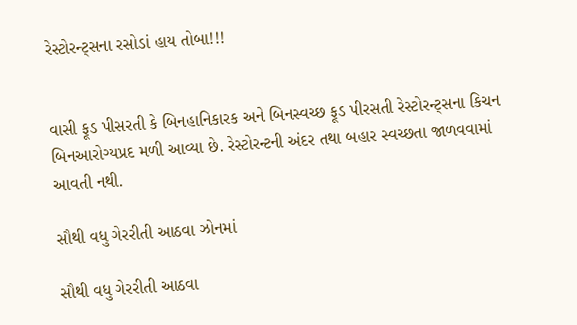રેસ્ટોરન્ટ્સના રસોડાં હાય તોબા!!!


વાસી ફૂડ પીસરતી કે બિનહાનિકારક અને બિનસ્વચ્છ ફૂડ પીરસતી રેસ્ટોરન્ટ્સના કિચન બિનઆરોગ્યપ્રદ મળી આવ્યા છે. રેસ્ટોરન્ટની અંદર તથા બહાર સ્વચ્છતા જાળવવામાં આવતી નથી.

સૌથી વધુ ગેરરીતી આઠવા ઝોનમાં

સૌથી વધુ ગેરરીતી આઠવા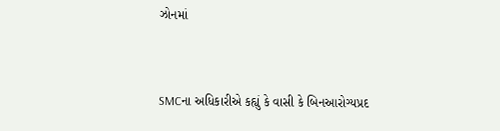ઝોનમાં


SMCના અધિકારીએ કહ્યું કે વાસી કે બિનઆરોગ્યપ્રદ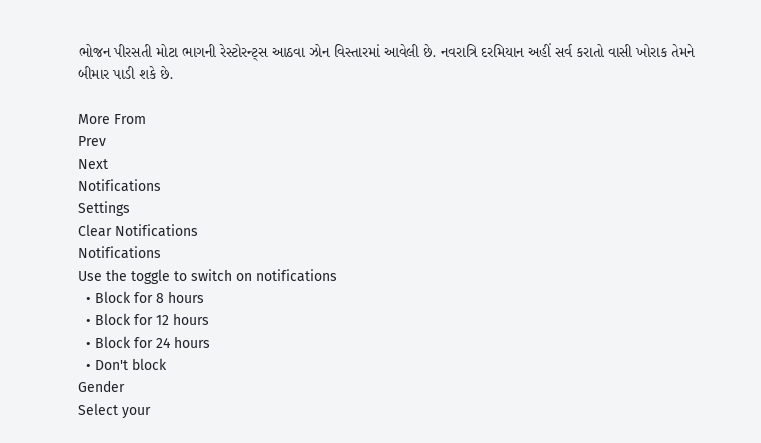ભોજન પીરસતી મોટા ભાગની રેસ્ટોરન્ટ્સ આઠવા ઝોન વિસ્તારમાં આવેલી છે. નવરાત્રિ દરમિયાન અહીં સર્વ કરાતો વાસી ખોરાક તેમને બીમાર પાડી શકે છે.

More From
Prev
Next
Notifications
Settings
Clear Notifications
Notifications
Use the toggle to switch on notifications
  • Block for 8 hours
  • Block for 12 hours
  • Block for 24 hours
  • Don't block
Gender
Select your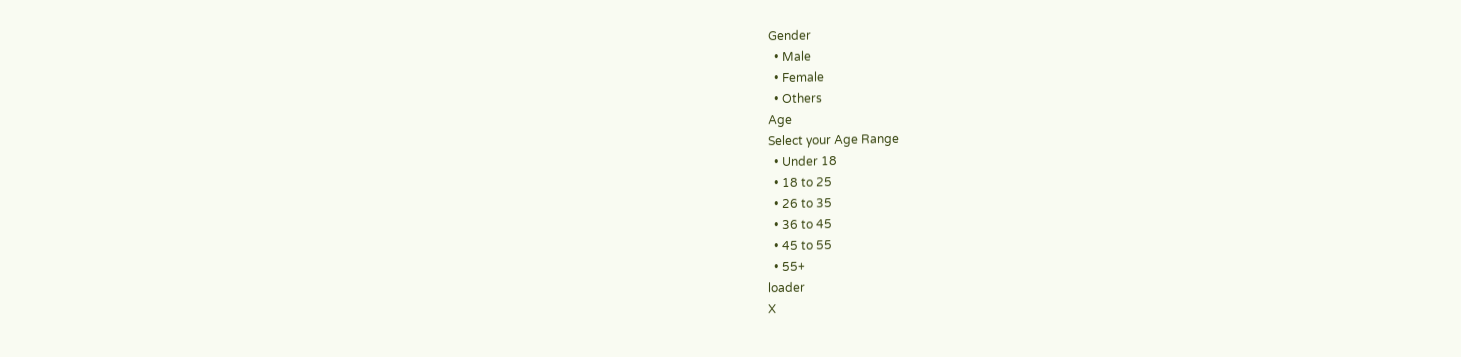Gender
  • Male
  • Female
  • Others
Age
Select your Age Range
  • Under 18
  • 18 to 25
  • 26 to 35
  • 36 to 45
  • 45 to 55
  • 55+
loader
X